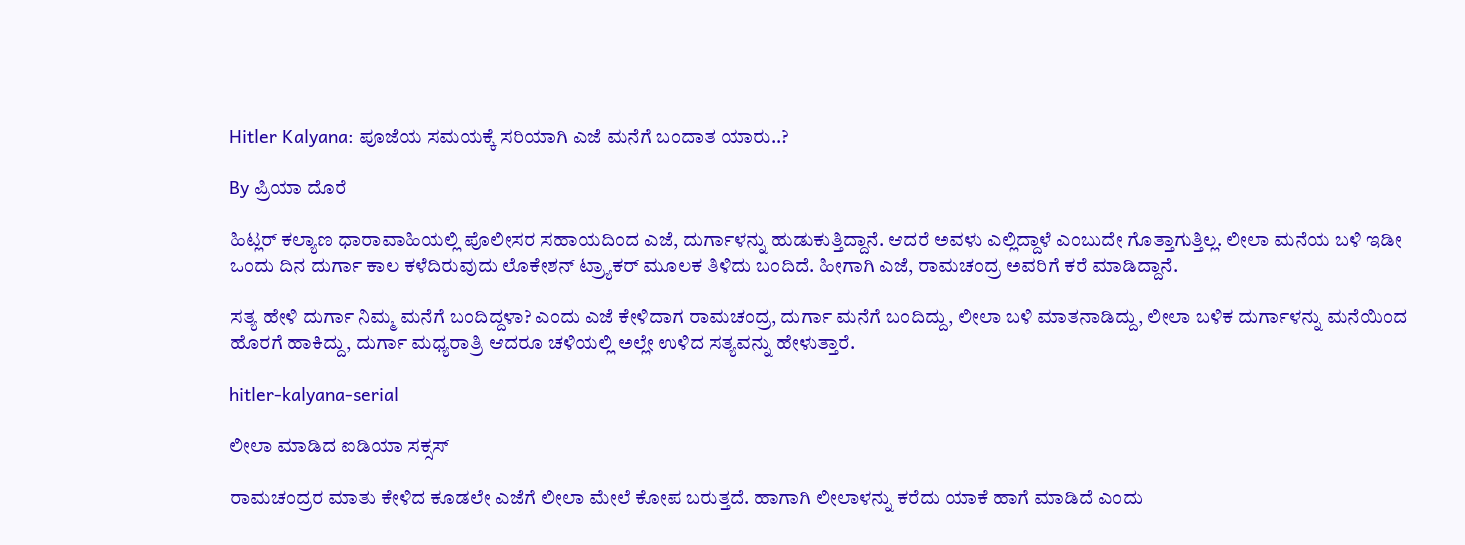Hitler Kalyana: ಪೂಜೆಯ ಸಮಯಕ್ಕೆ ಸರಿಯಾಗಿ ಎಜೆ ಮನೆಗೆ ಬಂದಾತ ಯಾರು..?

By ಪ್ರಿಯಾ ದೊರೆ

ಹಿಟ್ಲರ್ ಕಲ್ಯಾಣ ಧಾರಾವಾಹಿಯಲ್ಲಿ ಪೊಲೀಸರ ಸಹಾಯದಿಂದ ಎಜೆ, ದುರ್ಗಾಳನ್ನು ಹುಡುಕುತ್ತಿದ್ದಾನೆ. ಆದರೆ ಅವಳು ಎಲ್ಲಿದ್ದಾಳೆ ಎಂಬುದೇ ಗೊತ್ತಾಗುತ್ತಿಲ್ಲ. ಲೀಲಾ ಮನೆಯ ಬಳಿ ಇಡೀ ಒಂದು ದಿನ ದುರ್ಗಾ ಕಾಲ ಕಳೆದಿರುವುದು ಲೊಕೇಶನ್ ಟ್ರ್ಯಾಕರ್ ಮೂಲಕ ತಿಳಿದು ಬಂದಿದೆ. ಹೀಗಾಗಿ ಎಜೆ, ರಾಮಚಂದ್ರ ಅವರಿಗೆ ಕರೆ ಮಾಡಿದ್ದಾನೆ.

ಸತ್ಯ ಹೇಳಿ ದುರ್ಗಾ ನಿಮ್ಮ ಮನೆಗೆ ಬಂದಿದ್ದಳಾ? ಎಂದು ಎಜೆ ಕೇಳಿದಾಗ ರಾಮಚಂದ್ರ, ದುರ್ಗಾ ಮನೆಗೆ ಬಂದಿದ್ದು, ಲೀಲಾ ಬಳಿ ಮಾತನಾಡಿದ್ದು, ಲೀಲಾ ಬಳಿಕ ದುರ್ಗಾಳನ್ನು ಮನೆಯಿಂದ ಹೊರಗೆ ಹಾಕಿದ್ದು, ದುರ್ಗಾ ಮಧ್ಯರಾತ್ರಿ ಆದರೂ ಚಳಿಯಲ್ಲಿ ಅಲ್ಲೇ ಉಳಿದ ಸತ್ಯವನ್ನು ಹೇಳುತ್ತಾರೆ.

hitler-kalyana-serial

ಲೀಲಾ ಮಾಡಿದ ಐಡಿಯಾ ಸಕ್ಸಸ್

ರಾಮಚಂದ್ರರ ಮಾತು ಕೇಳಿದ ಕೂಡಲೇ ಎಜೆಗೆ ಲೀಲಾ ಮೇಲೆ ಕೋಪ ಬರುತ್ತದೆ. ಹಾಗಾಗಿ ಲೀಲಾಳನ್ನು ಕರೆದು ಯಾಕೆ ಹಾಗೆ ಮಾಡಿದೆ ಎಂದು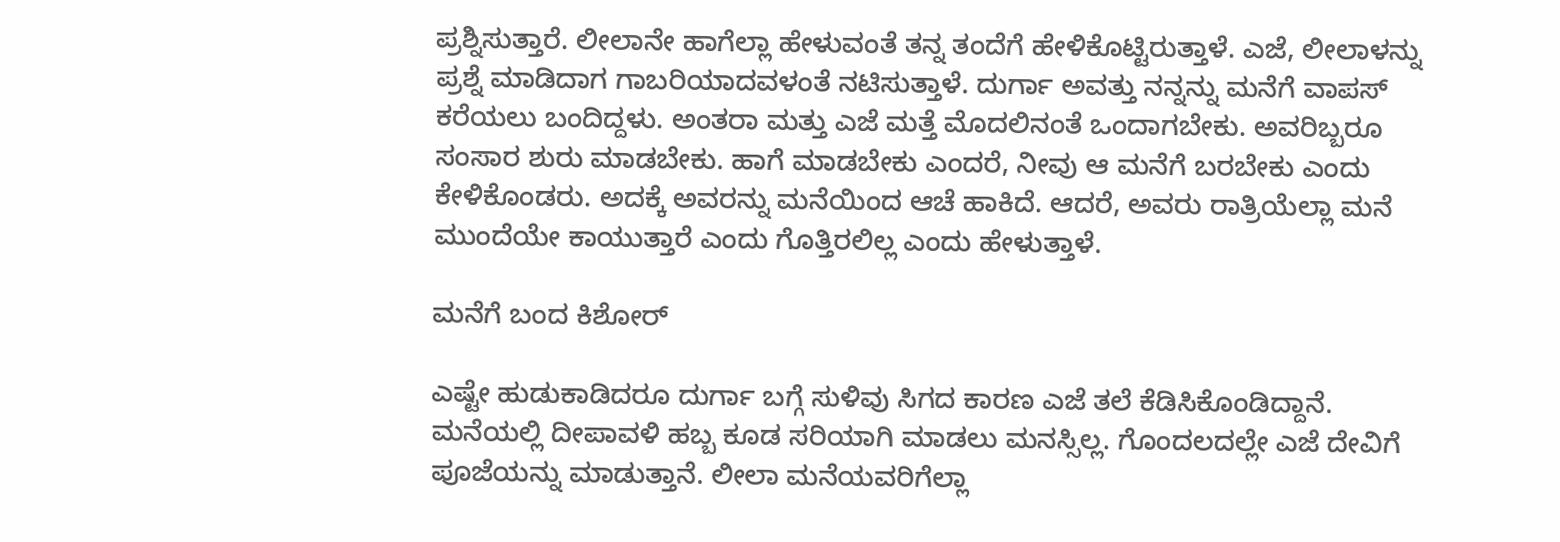ಪ್ರಶ್ನಿಸುತ್ತಾರೆ. ಲೀಲಾನೇ ಹಾಗೆಲ್ಲಾ ಹೇಳುವಂತೆ ತನ್ನ ತಂದೆಗೆ ಹೇಳಿಕೊಟ್ಟಿರುತ್ತಾಳೆ. ಎಜೆ, ಲೀಲಾಳನ್ನು ಪ್ರಶ್ನೆ ಮಾಡಿದಾಗ ಗಾಬರಿಯಾದವಳಂತೆ ನಟಿಸುತ್ತಾಳೆ. ದುರ್ಗಾ ಅವತ್ತು ನನ್ನನ್ನು ಮನೆಗೆ ವಾಪಸ್ ಕರೆಯಲು ಬಂದಿದ್ದಳು. ಅಂತರಾ ಮತ್ತು ಎಜೆ ಮತ್ತೆ ಮೊದಲಿನಂತೆ ಒಂದಾಗಬೇಕು. ಅವರಿಬ್ಬರೂ ಸಂಸಾರ ಶುರು ಮಾಡಬೇಕು. ಹಾಗೆ ಮಾಡಬೇಕು ಎಂದರೆ, ನೀವು ಆ ಮನೆಗೆ ಬರಬೇಕು ಎಂದು ಕೇಳಿಕೊಂಡರು. ಅದಕ್ಕೆ ಅವರನ್ನು ಮನೆಯಿಂದ ಆಚೆ ಹಾಕಿದೆ. ಆದರೆ, ಅವರು ರಾತ್ರಿಯೆಲ್ಲಾ ಮನೆ ಮುಂದೆಯೇ ಕಾಯುತ್ತಾರೆ ಎಂದು ಗೊತ್ತಿರಲಿಲ್ಲ ಎಂದು ಹೇಳುತ್ತಾಳೆ.

ಮನೆಗೆ ಬಂದ ಕಿಶೋರ್

ಎಷ್ಟೇ ಹುಡುಕಾಡಿದರೂ ದುರ್ಗಾ ಬಗ್ಗೆ ಸುಳಿವು ಸಿಗದ ಕಾರಣ ಎಜೆ ತಲೆ ಕೆಡಿಸಿಕೊಂಡಿದ್ದಾನೆ. ಮನೆಯಲ್ಲಿ ದೀಪಾವಳಿ ಹಬ್ಬ ಕೂಡ ಸರಿಯಾಗಿ ಮಾಡಲು ಮನಸ್ಸಿಲ್ಲ. ಗೊಂದಲದಲ್ಲೇ ಎಜೆ ದೇವಿಗೆ ಪೂಜೆಯನ್ನು ಮಾಡುತ್ತಾನೆ. ಲೀಲಾ ಮನೆಯವರಿಗೆಲ್ಲಾ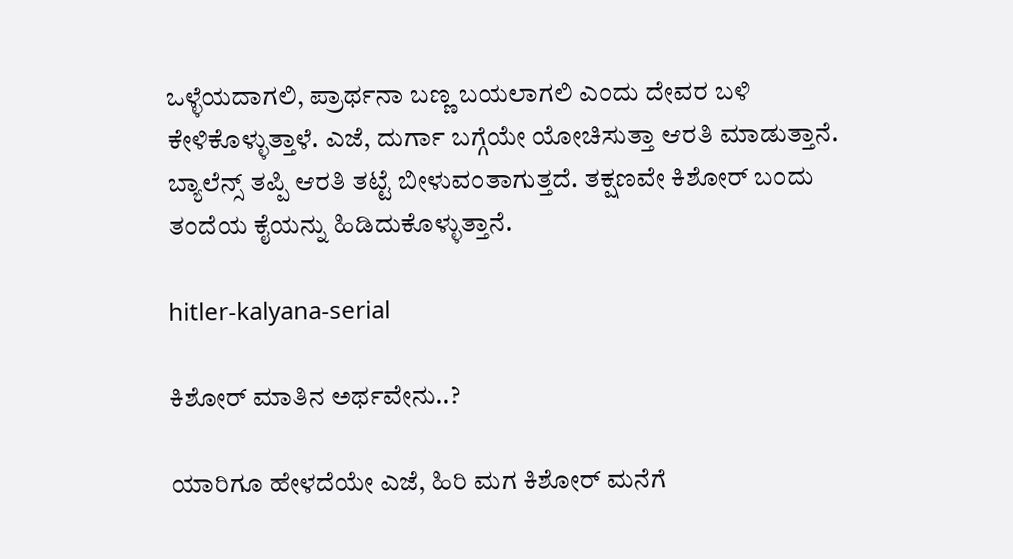ಒಳ್ಳೆಯದಾಗಲಿ, ಪ್ರಾರ್ಥನಾ ಬಣ್ಣ ಬಯಲಾಗಲಿ ಎಂದು ದೇವರ ಬಳಿ ಕೇಳಿಕೊಳ್ಳುತ್ತಾಳೆ. ಎಜೆ, ದುರ್ಗಾ ಬಗ್ಗೆಯೇ ಯೋಚಿಸುತ್ತಾ ಆರತಿ ಮಾಡುತ್ತಾನೆ. ಬ್ಯಾಲೆನ್ಸ್ ತಪ್ಪಿ ಆರತಿ ತಟ್ಟೆ ಬೀಳುವಂತಾಗುತ್ತದೆ. ತಕ್ಷಣವೇ ಕಿಶೋರ್ ಬಂದು ತಂದೆಯ ಕೈಯನ್ನು ಹಿಡಿದುಕೊಳ್ಳುತ್ತಾನೆ.

hitler-kalyana-serial

ಕಿಶೋರ್ ಮಾತಿನ ಅರ್ಥವೇನು..?

ಯಾರಿಗೂ ಹೇಳದೆಯೇ ಎಜೆ, ಹಿರಿ ಮಗ ಕಿಶೋರ್ ಮನೆಗೆ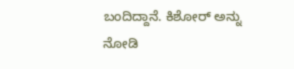ಬಂದಿದ್ದಾನೆ. ಕಿಶೋರ್ ಅನ್ನು ನೋಡಿ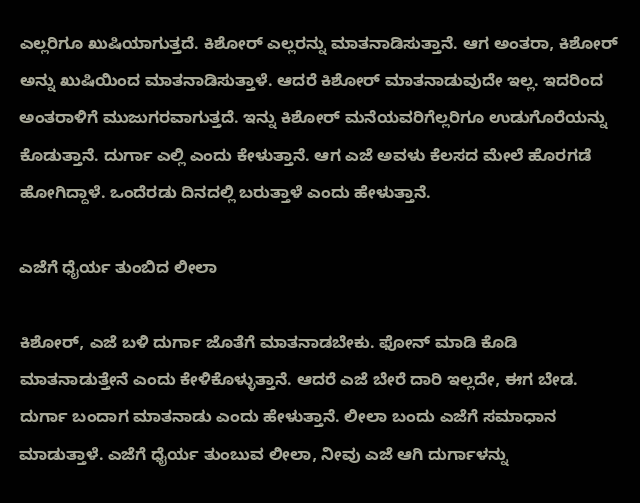ಎಲ್ಲರಿಗೂ ಖುಷಿಯಾಗುತ್ತದೆ. ಕಿಶೋರ್ ಎಲ್ಲರನ್ನು ಮಾತನಾಡಿಸುತ್ತಾನೆ. ಆಗ ಅಂತರಾ, ಕಿಶೋರ್ ಅನ್ನು ಖುಷಿಯಿಂದ ಮಾತನಾಡಿಸುತ್ತಾಳೆ. ಆದರೆ ಕಿಶೋರ್ ಮಾತನಾಡುವುದೇ ಇಲ್ಲ. ಇದರಿಂದ ಅಂತರಾಳಿಗೆ ಮುಜುಗರವಾಗುತ್ತದೆ. ಇನ್ನು ಕಿಶೋರ್ ಮನೆಯವರಿಗೆಲ್ಲರಿಗೂ ಉಡುಗೊರೆಯನ್ನು ಕೊಡುತ್ತಾನೆ. ದುರ್ಗಾ ಎಲ್ಲಿ ಎಂದು ಕೇಳುತ್ತಾನೆ. ಆಗ ಎಜೆ ಅವಳು ಕೆಲಸದ ಮೇಲೆ ಹೊರಗಡೆ ಹೋಗಿದ್ದಾಳೆ. ಒಂದೆರಡು ದಿನದಲ್ಲಿ ಬರುತ್ತಾಳೆ ಎಂದು ಹೇಳುತ್ತಾನೆ.

ಎಜೆಗೆ ಧೈರ್ಯ ತುಂಬಿದ ಲೀಲಾ

ಕಿಶೋರ್, ಎಜೆ ಬಳಿ ದುರ್ಗಾ ಜೊತೆಗೆ ಮಾತನಾಡಬೇಕು. ಫೋನ್ ಮಾಡಿ ಕೊಡಿ ಮಾತನಾಡುತ್ತೇನೆ ಎಂದು ಕೇಳಿಕೊಳ್ಳುತ್ತಾನೆ. ಆದರೆ ಎಜೆ ಬೇರೆ ದಾರಿ ಇಲ್ಲದೇ, ಈಗ ಬೇಡ. ದುರ್ಗಾ ಬಂದಾಗ ಮಾತನಾಡು ಎಂದು ಹೇಳುತ್ತಾನೆ. ಲೀಲಾ ಬಂದು ಎಜೆಗೆ ಸಮಾಧಾನ ಮಾಡುತ್ತಾಳೆ. ಎಜೆಗೆ ಧೈರ್ಯ ತುಂಬುವ ಲೀಲಾ, ನೀವು ಎಜೆ ಆಗಿ ದುರ್ಗಾಳನ್ನು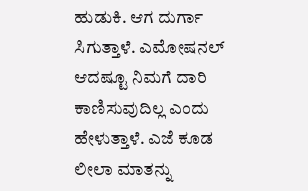ಹುಡುಕಿ. ಆಗ ದುರ್ಗಾ ಸಿಗುತ್ತಾಳೆ. ಎಮೋಷನಲ್ ಆದಷ್ಟೂ ನಿಮಗೆ ದಾರಿ ಕಾಣಿಸುವುದಿಲ್ಲ ಎಂದು ಹೇಳುತ್ತಾಳೆ. ಎಜೆ ಕೂಡ ಲೀಲಾ ಮಾತನ್ನು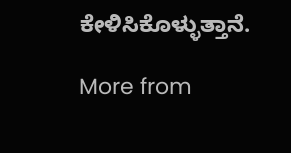ಕೇಳಿಸಿಕೊಳ್ಳುತ್ತಾನೆ.

More from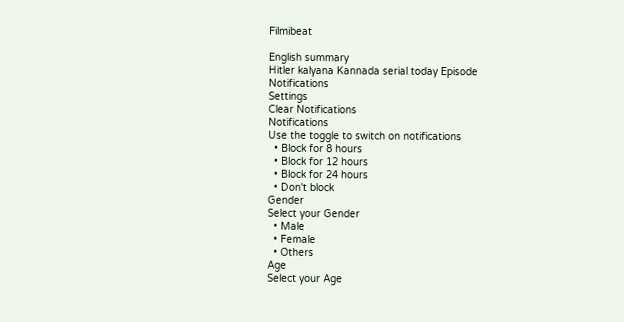Filmibeat

English summary
Hitler kalyana Kannada serial today Episode
Notifications
Settings
Clear Notifications
Notifications
Use the toggle to switch on notifications
  • Block for 8 hours
  • Block for 12 hours
  • Block for 24 hours
  • Don't block
Gender
Select your Gender
  • Male
  • Female
  • Others
Age
Select your Age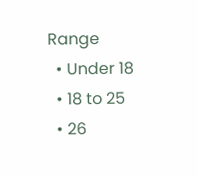Range
  • Under 18
  • 18 to 25
  • 26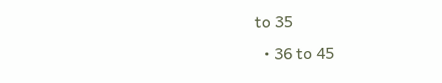to 35
  • 36 to 45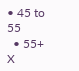• 45 to 55
  • 55+
X